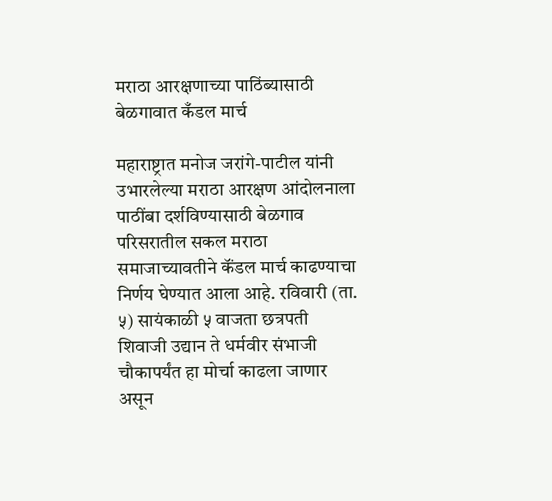मराठा आरक्षणाच्या पाठिंब्यासाठी बेळगावात कँडल मार्च

महाराष्ट्रात मनोज जरांगे-पाटील यांनी उभारलेल्या मराठा आरक्षण आंदोलनाला पाठींबा दर्शविण्यासाठी बेळगाव परिसरातील सकल मराठा समाजाच्यावतीने कॅंडल मार्च काढण्याचा निर्णय घेण्यात आला आहे. रविवारी (ता. ५) सायंकाळी ५ वाजता छत्रपती शिवाजी उद्यान ते धर्मवीर संभाजी चौकापर्यंत हा मोर्चा काढला जाणार असून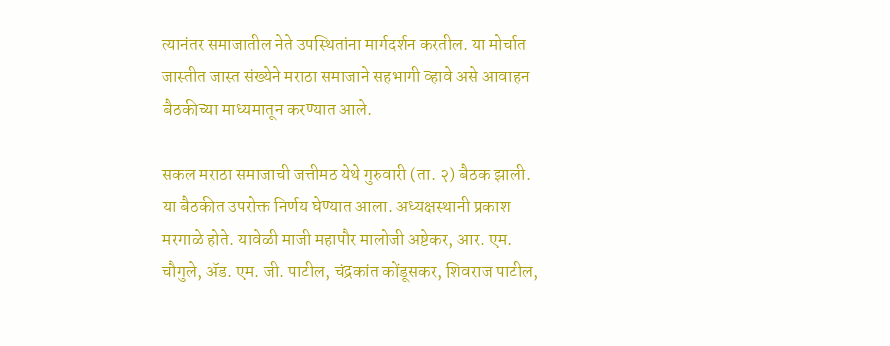त्यानंतर समाजातील नेते उपस्थितांना मार्गदर्शन करतील. या मोर्चात जास्तीत जास्त संख्येने मराठा समाजाने सहभागी व्हावे असे आवाहन बैठकीच्या माध्यमातून करण्यात आले.

सकल मराठा समाजाची जत्तीमठ येथे गुरुवारी (ता. २) बैठक झाली. या बैठकीत उपरोक्त निर्णय घेण्यात आला. अध्यक्षस्थानी प्रकाश मरगाळे होते. यावेळी माजी महापौर मालोजी अष्टेकर, आर. एम. चौगुले, ॲड. एम. जी. पाटील, चंद्रकांत कोंडूसकर, शिवराज पाटील,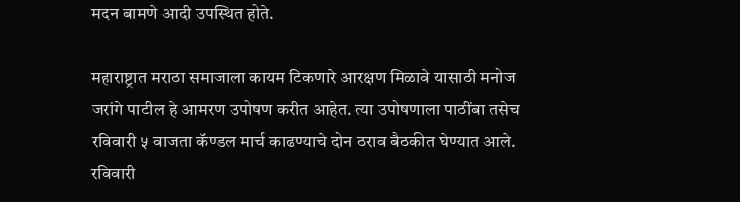मदन बामणे आदी उपस्थित होते.

महाराष्ट्रात मराठा समाजाला कायम टिकणारे आरक्षण मिळावे यासाठी मनोज जरांगे पाटील हे आमरण उपोषण करीत आहेत. त्या उपोषणाला पाठींबा तसेच रविवारी ५ वाजता कॅण्डल मार्च काढण्याचे दोन ठराव बैठकीत घेण्यात आले. रविवारी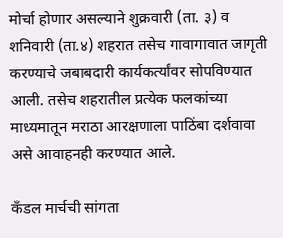मोर्चा होणार असल्याने शुक्रवारी (ता. ३) व शनिवारी (ता.४) शहरात तसेच गावागावात जागृती करण्याचे जबाबदारी कार्यकर्त्यांवर सोपविण्यात आली. तसेच शहरातील प्रत्येक फलकांच्या माध्यमातून मराठा आरक्षणाला पाठिंबा दर्शवावा असे आवाहनही करण्यात आले.

कॅंडल मार्चची सांगता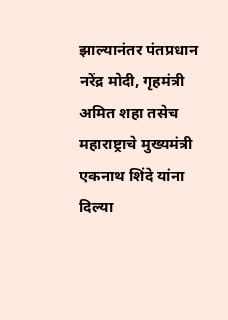झाल्यानंतर पंतप्रधान नरेंद्र मोदी, गृहमंत्री अमित शहा तसेच महाराष्ट्राचे मुख्यमंत्री एकनाथ शिंदे यांना दिल्या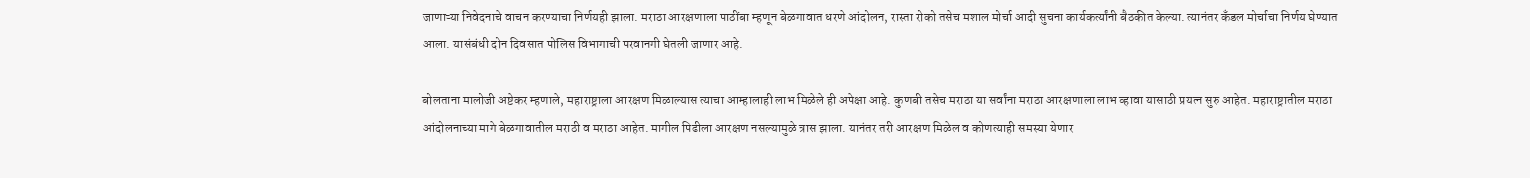जाणाऱ्या निवेदनाचे वाचन करण्याचा निर्णयही झाला. मराठा आरक्षणाला पाठींबा म्हणून बेळगावात धरणे आंदोलन, रास्ता रोको तसेच मशाल मोर्चा आदी सुचना कार्यकर्त्यांनी बैठकीत केल्या. त्यानंतर कॅंडल मोर्चाचा निर्णय घेण्यात आला. यासंबंधी दोन दिवसात पोलिस विभागाची परवानगी घेतली जाणार आहे.

बोलताना मालोजी अष्टेकर म्हणाले, महाराष्ट्राला आरक्षण मिळाल्यास त्याचा आम्हालाही लाभ मिळेले ही अपेक्षा आहे. कुणबी तसेच मराठा या सर्वांना मराठा आरक्षणाला लाभ व्हावा यासाठी प्रयत्न सुरु आहेत. महाराष्ट्रातील मराठा आंदोलनाच्या मागे बेळगावातील मराठी व मराठा आहेत. मागील पिढीला आरक्षण नसल्यामुळे त्रास झाला. यानंतर तरी आरक्षण मिळेल व कोणत्याही समस्या येणार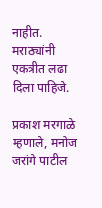नाहीत. मराठ्यांनी एकत्रीत लढा दिला पाहिजे.

प्रकाश मरगाळे म्हणाले, मनोज जरांगे पाटील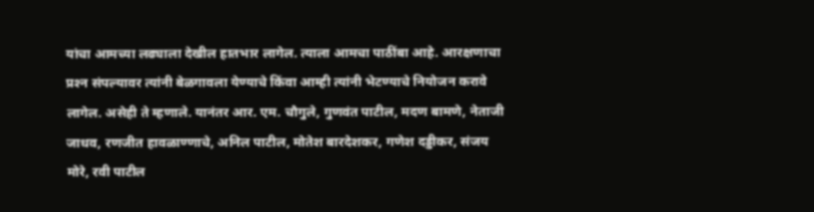यांचा आमच्या लढ्याला देखील हातभार लागेल. त्याला आमचा पाठींबा आहे. आरक्षणाचा प्रश्‍न संपल्यावर त्यांनी बेळगावला येण्याचे किंवा आम्ही त्यांनी भेटण्याचे नियोजन करावे लागेल. असेही ते म्हणाले. यानंतर आर. एम. चौगुले, गुणवंत पाटील, मदण बामणे, नेताजी जाधव, रणजीत हावळाण्णाचे, अनिल पाटील, मोतेश बारदेशकर, गणेश दड्डीकर, संजय मोरे, रवी पाटील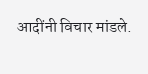आदींनी विचार मांडले.